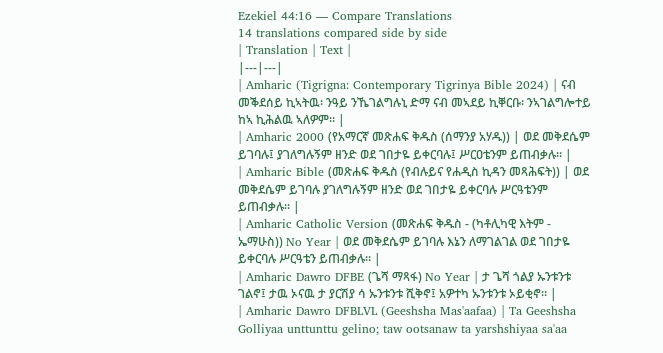Ezekiel 44:16 — Compare Translations
14 translations compared side by side
| Translation | Text |
|---|---|
| Amharic (Tigrigna: Contemporary Tigrinya Bible 2024) | ናብ መቕደሰይ ኪኣትዉ፡ ንዓይ ንኼገልግሉኒ ድማ ናብ መኣደይ ኪቐርቡ፡ ንኣገልግሎተይ ከኣ ኪሕልዉ ኣለዎም። |
| Amharic 2000 (የአማርኛ መጽሐፍ ቅዱስ (ሰማንያ አሃዱ)) | ወደ መቅደሴም ይገባሉ፤ ያገለግሉኝም ዘንድ ወደ ገበታዬ ይቀርባሉ፤ ሥርዐቴንም ይጠብቃሉ። |
| Amharic Bible (መጽሐፍ ቅዱስ (የብሉይና የሐዲስ ኪዳን መጻሕፍት)) | ወደ መቅደሴም ይገባሉ ያገለግሉኝም ዘንድ ወደ ገበታዬ ይቀርባሉ ሥርዓቴንም ይጠብቃሉ። |
| Amharic Catholic Version (መጽሐፍ ቅዱስ - (ካቶሊካዊ እትም - ኤማሁስ)) No Year | ወደ መቅደሴም ይገባሉ እኔን ለማገልገል ወደ ገበታዬ ይቀርባሉ ሥርዓቴን ይጠብቃሉ። |
| Amharic Dawro DFBE (ጌሻ ማጻፋ) No Year | ታ ጌሻ ጎልያ ኡንቱንቱ ገልኖ፤ ታዉ ኦናዉ ታ ያርሽያ ሳ ኡንቱንቱ ሺቅኖ፤ አዎተካ ኡንቱንቱ ኦይቂኖ። |
| Amharic Dawro DFBLVL (Geeshsha Mas'aafaa) | Ta Geeshsha Golliyaa unttunttu gelino; taw ootsanaw ta yarshshiyaa sa'aa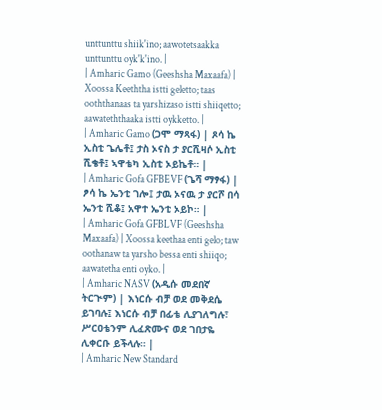unttunttu shiik'ino; aawotetsaakka unttunttu oyk'k'ino. |
| Amharic Gamo (Geeshsha Maxaafa) | Xoossa Keeththa istti geletto; taas ooththanaas ta yarshizaso istti shiiqetto; aawateththaaka istti oykketto. |
| Amharic Gamo (ጋሞ ማጻፋ) | ጾሳ ኬ ኢስቲ ጌሌቶ፤ ታስ ኦናስ ታ ያርሺዛሶ ኢስቲ ሺቄቶ፤ ኣዋቴካ ኢስቲ ኦይኬቶ። |
| Amharic Gofa GFBEVF (ጌሻ ማፃፋ) | ፆሳ ኬ ኤንቲ ገሎ፤ ታዉ ኦናዉ ታ ያርሾ በሳ ኤንቲ ሺቆ፤ አዋተ ኤንቲ ኦይኮ። |
| Amharic Gofa GFBLVF (Geeshsha Maxaafa) | Xoossa keethaa enti gelo; taw oothanaw ta yarsho bessa enti shiiqo; aawatetha enti oyko. |
| Amharic NASV (አዲሱ መደበኛ ትርጒም) | እነርሱ ብቻ ወደ መቅደሴ ይገባሉ፤ እነርሱ ብቻ በፊቴ ሊያገለግሉ፣ ሥርዐቴንም ሊፈጽሙና ወደ ገበታዬ ሊቀርቡ ይችላሉ። |
| Amharic New Standard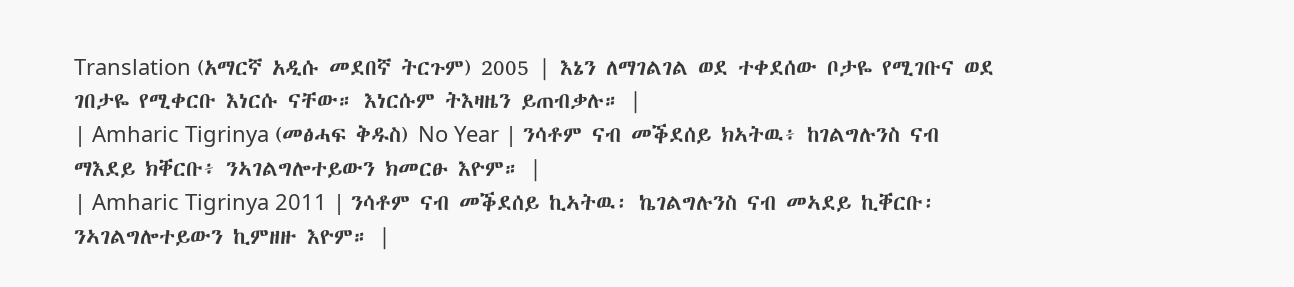Translation (አማርኛ አዲሱ መደበኛ ትርጉም) 2005 | እኔን ለማገልገል ወደ ተቀደሰው ቦታዬ የሚገቡና ወደ ገበታዬ የሚቀርቡ እነርሱ ናቸው። እነርሱም ትእዛዜን ይጠብቃሉ። |
| Amharic Tigrinya (መፅሓፍ ቅዱስ) No Year | ንሳቶም ናብ መቕደሰይ ክኣትዉ፥ ከገልግሉንስ ናብ ማእደይ ክቐርቡ፥ ንኣገልግሎተይውን ክመርፁ እዮም። |
| Amharic Tigrinya 2011 | ንሳቶም ናብ መቕደሰይ ኪኣትዉ፡ ኬገልግሉንስ ናብ መኣደይ ኪቐርቡ፡ ንኣገልግሎተይውን ኪምዘዙ እዮም። |